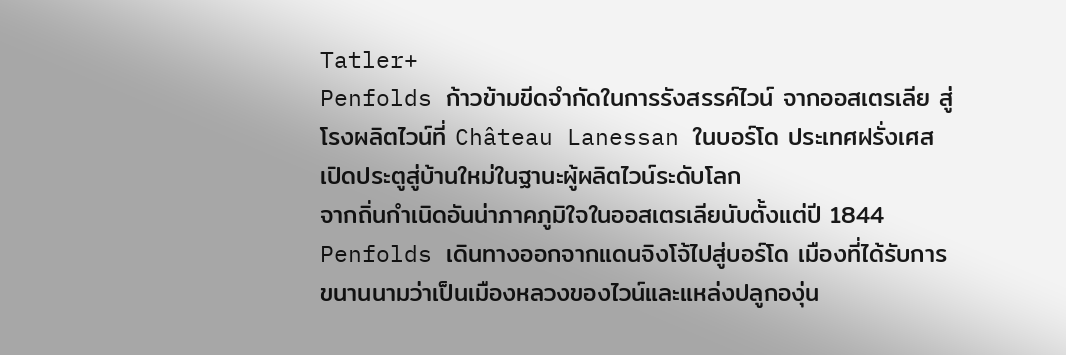Tatler+
Penfolds ก้าวข้ามขีดจำกัดในการรังสรรค์ไวน์ จากออสเตรเลีย สู่โรงผลิตไวน์ที่ Château Lanessan ในบอร์โด ประเทศฝรั่งเศส เปิดประตูสู่บ้านใหม่ในฐานะผู้ผลิตไวน์ระดับโลก
จากถิ่นกำเนิดอันน่าภาคภูมิใจในออสเตรเลียนับตั้งแต่ปี 1844 Penfolds เดินทางออกจากแดนจิงโจ้ไปสู่บอร์โด เมืองที่ได้รับการขนานนามว่าเป็นเมืองหลวงของไวน์และแหล่งปลูกองุ่น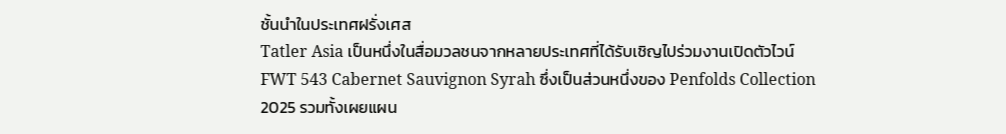ชั้นนำในประเทศฝรั่งเศส
Tatler Asia เป็นหนึ่งในสื่อมวลชนจากหลายประเทศที่ได้รับเชิญไปร่วมงานเปิดตัวไวน์ FWT 543 Cabernet Sauvignon Syrah ซึ่งเป็นส่วนหนึ่งของ Penfolds Collection 2025 รวมทั้งเผยแผน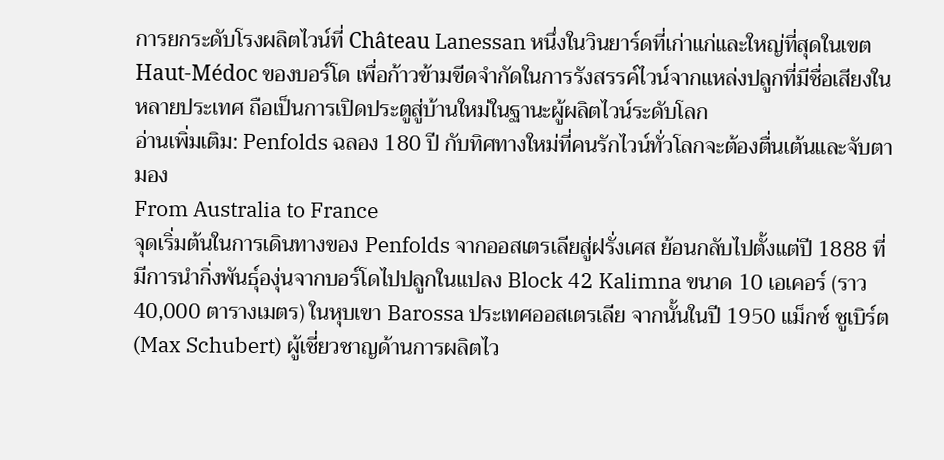การยกระดับโรงผลิตไวน์ที่ Château Lanessan หนึ่งในวินยาร์ดที่เก่าแก่และใหญ่ที่สุดในเขต Haut-Médoc ของบอร์โด เพื่อก้าวข้ามขีดจำกัดในการรังสรรค์ไวน์จากแหล่งปลูกที่มีชื่อเสียงในหลายประเทศ ถือเป็นการเปิดประตูสู่บ้านใหม่ในฐานะผู้ผลิตไวน์ระดับโลก
อ่านเพิ่มเติม: Penfolds ฉลอง 180 ปี กับทิศทางใหม่ที่คนรักไวน์ทั่วโลกจะต้องตื่นเต้นและจับตามอง
From Australia to France
จุดเริ่มต้นในการเดินทางของ Penfolds จากออสเตรเลียสู่ฝรั่งเศส ย้อนกลับไปตั้งแต่ปี 1888 ที่มีการนำกิ่งพันธุ์องุ่นจากบอร์โดไปปลูกในแปลง Block 42 Kalimna ขนาด 10 เอเคอร์ (ราว 40,000 ตารางเมตร) ในหุบเขา Barossa ประเทศออสเตรเลีย จากนั้นในปี 1950 แม็กซ์ ชูเบิร์ต (Max Schubert) ผู้เชี่ยวชาญด้านการผลิตไว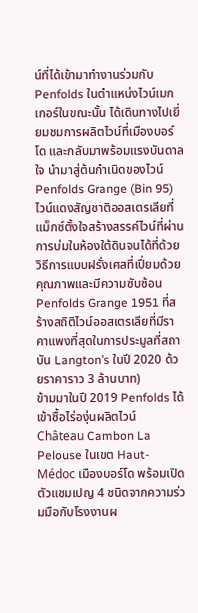น์ที่ได้เข้ามาทำงานร่วมกับ Penfolds ในตำแหน่งไวน์เมกเกอร์ในขณะนั้น ได้เดินทางไปเยี่ยมชมการผลิตไวน์ที่เมืองบอร์โด และกลับมาพร้อมแรงบันดาลใจ นำมาสู่ต้นกำเนิดของไวน์ Penfolds Grange (Bin 95) ไวน์แดงสัญชาติออสเตรเลียที่แม็กซ์ตั้งใจสร้างสรรค์ไวน์ที่ผ่านการบ่มในห้องใต้ดินจนได้ที่ด้วยวิธีการแบบฝรั่งเศสที่เปี่ยมด้วยคุณภาพและมีความซับซ้อน Penfolds Grange 1951 ที่สร้างสถิติไวน์ออสเตรเลียที่มีราคาแพงที่สุดในการประมูลที่สถาบัน Langton’s ในปี 2020 ด้วยราคาราว 3 ล้านบาท)
ข้ามมาในปี 2019 Penfolds ได้เข้าซื้อไร่องุ่นผลิตไวน์ Château Cambon La Pelouse ในเขต Haut-Médoc เมืองบอร์โด พร้อมเปิดตัวแชมเปญ 4 ชนิดจากความร่วมมือกับโรงงานผ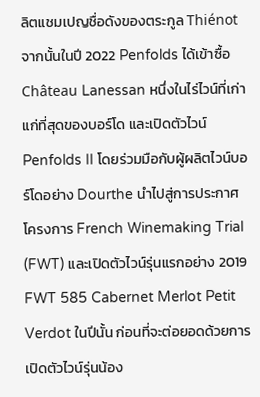ลิตแชมเปญชื่อดังของตระกูล Thiénot จากนั้นในปี 2022 Penfolds ได้เข้าซื้อ Château Lanessan หนึ่งในไร่ไวน์ที่เก่าแก่ที่สุดของบอร์โด และเปิดตัวไวน์ Penfolds II โดยร่วมมือกับผู้ผลิตไวน์บอร์โดอย่าง Dourthe นำไปสู่การประกาศโครงการ French Winemaking Trial (FWT) และเปิดตัวไวน์รุ่นแรกอย่าง 2019 FWT 585 Cabernet Merlot Petit Verdot ในปีนั้น ก่อนที่จะต่อยอดด้วยการเปิดตัวไวน์รุ่นน้อง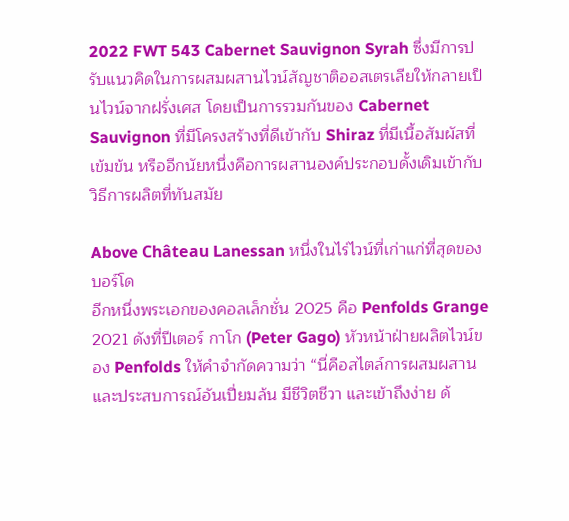2022 FWT 543 Cabernet Sauvignon Syrah ซึ่งมีการปรับแนวคิดในการผสมผสานไวน์สัญชาติออสเตรเลียให้กลายเป็นไวน์จากฝรั่งเศส โดยเป็นการรวมกันของ Cabernet Sauvignon ที่มีโครงสร้างที่ดีเข้ากับ Shiraz ที่มีเนื้อสัมผัสที่เข้มข้น หรืออีกนัยหนึ่งคือการผสานองค์ประกอบดั้งเดิมเข้ากับวิธีการผลิตที่ทันสมัย

Above Château Lanessan หนึ่งในไร่ไวน์ที่เก่าแก่ที่สุดของบอร์โด
อีกหนึ่งพระเอกของคอลเล็กชั่น 2025 คือ Penfolds Grange 2021 ดังที่ปีเตอร์ กาโก (Peter Gago) หัวหน้าฝ่ายผลิตไวน์ของ Penfolds ให้คำจำกัดความว่า “นี่คือสไตล์การผสมผสานและประสบการณ์อันเปี่ยมล้น มีชีวิตชีวา และเข้าถึงง่าย ด้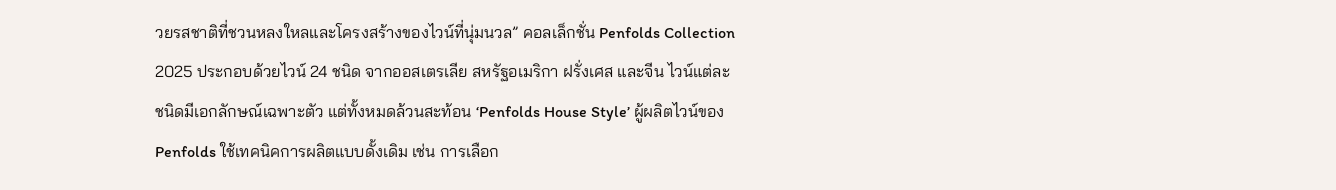วยรสชาติที่ชวนหลงใหลและโครงสร้างของไวน์ที่นุ่มนวล” คอลเล็กชั่น Penfolds Collection 2025 ประกอบด้วยไวน์ 24 ชนิด จากออสเตรเลีย สหรัฐอเมริกา ฝรั่งเศส และจีน ไวน์แต่ละชนิดมีเอกลักษณ์เฉพาะตัว แต่ทั้งหมดล้วนสะท้อน ‘Penfolds House Style’ ผู้ผลิตไวน์ของ Penfolds ใช้เทคนิคการผลิตแบบดั้งเดิม เช่น การเลือก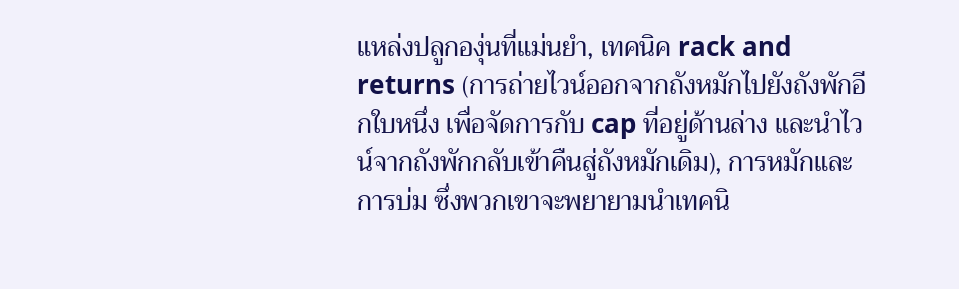แหล่งปลูกองุ่นที่แม่นยำ, เทคนิค rack and returns (การถ่ายไวน์ออกจากถังหมักไปยังถังพักอีกใบหนึ่ง เพื่อจัดการกับ cap ที่อยู่ด้านล่าง และนำไวน์จากถังพักกลับเข้าคืนสู่ถังหมักเดิม), การหมักและการบ่ม ซึ่งพวกเขาจะพยายามนำเทคนิ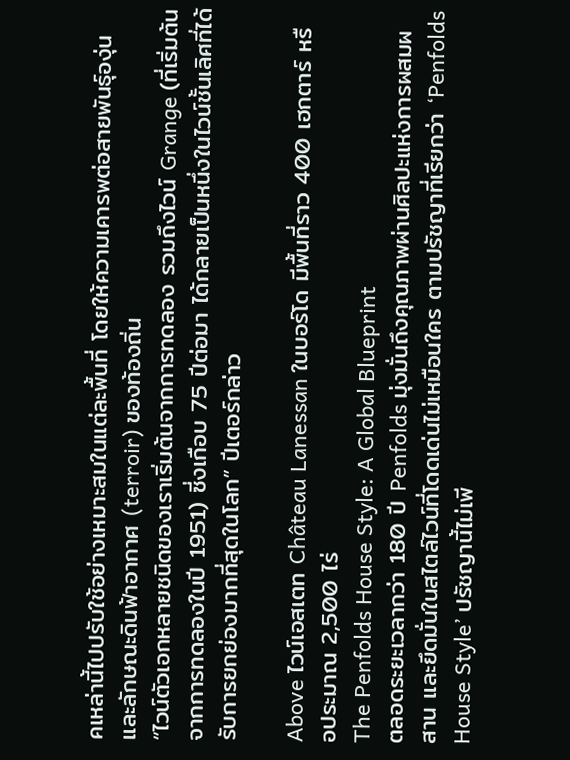คเหล่านี้ไปปรับใช้อย่างเหมาะสมในแต่ละพื้นที่ โดยให้ความเคารพต่อสายพันธุ์องุ่นและลักษณะดินฟ้าอากาศ (terroir) ของท้องถิ่น
“ไวน์ตัวเอกหลายชนิดของเราเริ่มต้นจากการทดลอง รวมถึงไวน์ Grange (ที่เริ่มต้นจากการทดลองในปี 1951) ซี่งเกือบ 75 ปีต่อมา ได้กลายเป็นหนึ่งในไวน์ชั้นเลิศที่ได้รับการยกย่องมากที่สุดในโลก” ปีเตอร์กล่าว

Above ไวน์เอสเตท Château Lanessan ในบอร์โด มีพื้นที่ราว 400 เฮกตาร์ หรือประมาณ 2,500 ไร่
The Penfolds House Style: A Global Blueprint
ตลอดระยะเวลากว่า 180 ปี Penfolds มุ่งมั่นถึงคุณภาพผ่านศิลปะแห่งการผสมผสาน และยึดมั่นในสไตล์ไวน์ที่โดดเด่นไม่เหมือนใคร ตามปรัชญาที่เรียกว่า ‘Penfolds House Style’ ปรัชญานี้ไม่เพี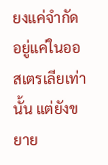ยงแค่จำกัดอยู่แค่ในออสเตรเลียเท่านั้น แต่ยังขยาย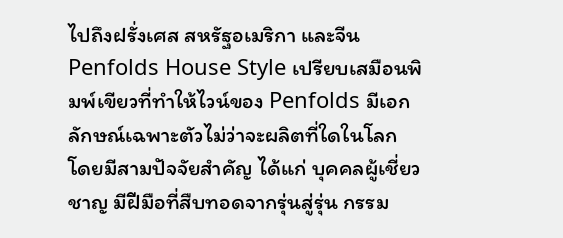ไปถึงฝรั่งเศส สหรัฐอเมริกา และจีน
Penfolds House Style เปรียบเสมือนพิมพ์เขียวที่ทำให้ไวน์ของ Penfolds มีเอกลักษณ์เฉพาะตัวไม่ว่าจะผลิตที่ใดในโลก โดยมีสามปัจจัยสำคัญ ได้แก่ บุคคลผู้เชี่ยวชาญ มีฝีมือที่สืบทอดจากรุ่นสู่รุ่น กรรม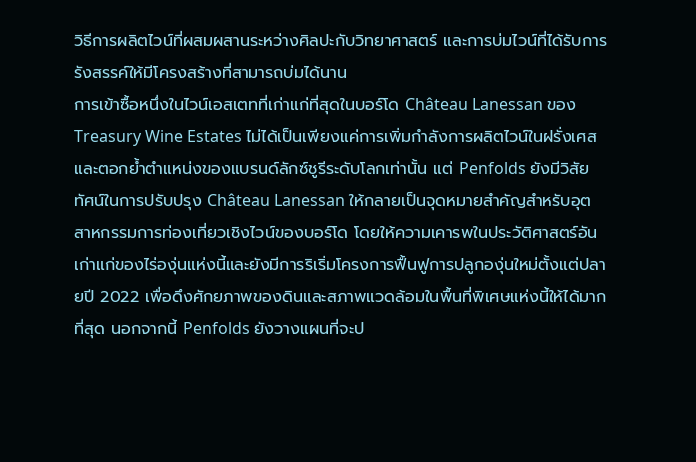วิธีการผลิตไวน์ที่ผสมผสานระหว่างศิลปะกับวิทยาศาสตร์ และการบ่มไวน์ที่ได้รับการรังสรรค์ให้มีโครงสร้างที่สามารถบ่มได้นาน
การเข้าซื้อหนึ่งในไวน์เอสเตทที่เก่าแก่ที่สุดในบอร์โด Château Lanessan ของ Treasury Wine Estates ไม่ได้เป็นเพียงแค่การเพิ่มกำลังการผลิตไวน์ในฝรั่งเศสและตอกย้ำตำแหน่งของแบรนด์ลักซ์ชูรีระดับโลกเท่านั้น แต่ Penfolds ยังมีวิสัยทัศน์ในการปรับปรุง Château Lanessan ให้กลายเป็นจุดหมายสำคัญสำหรับอุตสาหกรรมการท่องเที่ยวเชิงไวน์ของบอร์โด โดยให้ความเคารพในประวัติศาสตร์อันเก่าแก่ของไร่องุ่นแห่งนี้และยังมีการริเริ่มโครงการฟื้นฟูการปลูกองุ่นใหม่ตั้งแต่ปลายปี 2022 เพื่อดึงศักยภาพของดินและสภาพแวดล้อมในพื้นที่พิเศษแห่งนี้ให้ได้มากที่สุด นอกจากนี้ Penfolds ยังวางแผนที่จะป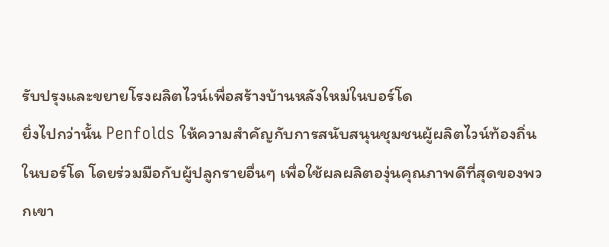รับปรุงและขยายโรงผลิตไวน์เพื่อสร้างบ้านหลังใหม่ในบอร์โด
ยิ่งไปกว่านั้น Penfolds ให้ความสำคัญกับการสนับสนุนชุมชนผู้ผลิตไวน์ท้องถิ่นในบอร์โด โดยร่วมมือกับผู้ปลูกรายอื่นๆ เพื่อใช้ผลผลิตองุ่นคุณภาพดีที่สุดของพวกเขา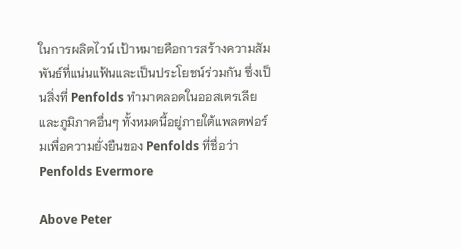ในการผลิตไวน์ เป้าหมายคือการสร้างความสัมพันธ์ที่แน่นแฟ้นและเป็นประโยชน์ร่วมกัน ซึ่งเป็นสิ่งที่ Penfolds ทำมาตลอดในออสเตรเลียและภูมิภาคอื่นๆ ทั้งหมดนี้อยู่ภายใต้แพลตฟอร์มเพื่อความยั่งยืนของ Penfolds ที่ชื่อว่า Penfolds Evermore

Above Peter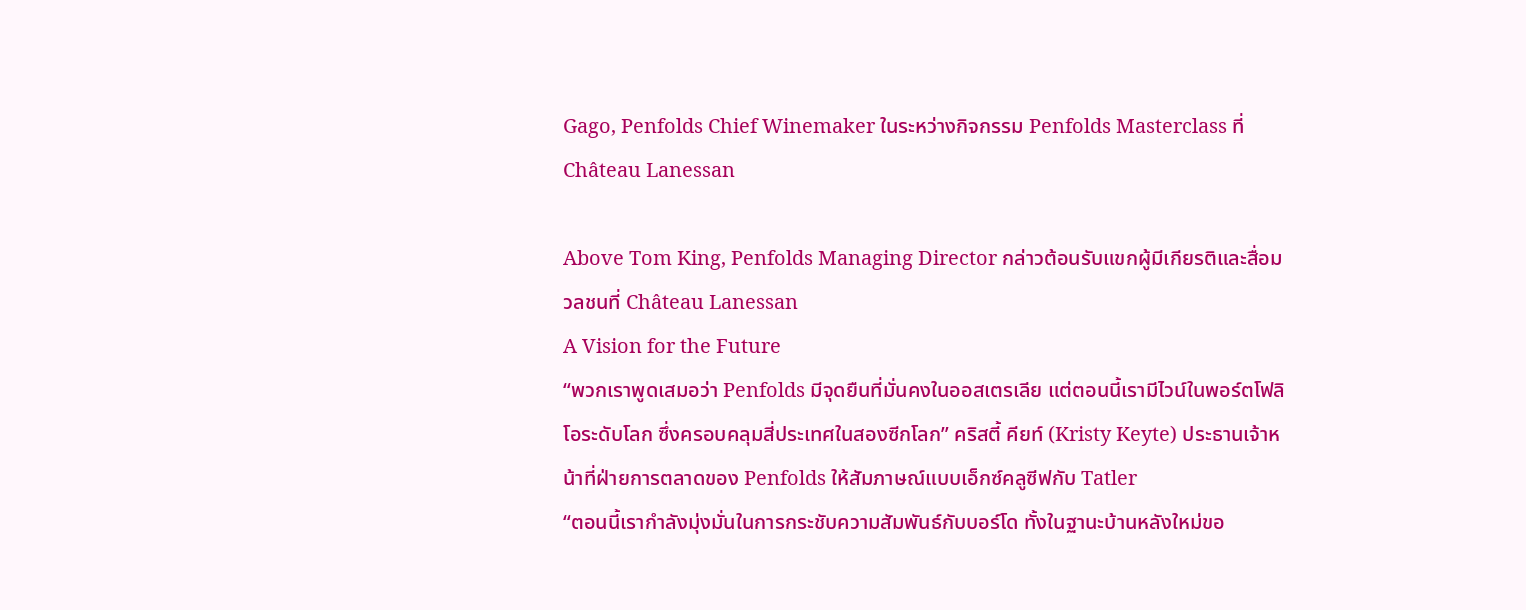Gago, Penfolds Chief Winemaker ในระหว่างกิจกรรม Penfolds Masterclass ที่ Château Lanessan

Above Tom King, Penfolds Managing Director กล่าวต้อนรับแขกผู้มีเกียรติและสื่อมวลชนที่ Château Lanessan
A Vision for the Future
“พวกเราพูดเสมอว่า Penfolds มีจุดยืนที่มั่นคงในออสเตรเลีย แต่ตอนนี้เรามีไวน์ในพอร์ตโฟลิโอระดับโลก ซึ่งครอบคลุมสี่ประเทศในสองซีกโลก” คริสตี้ คียท์ (Kristy Keyte) ประธานเจ้าหน้าที่ฝ่ายการตลาดของ Penfolds ให้สัมภาษณ์แบบเอ็กซ์คลูซีฟกับ Tatler
“ตอนนี้เรากำลังมุ่งมั่นในการกระชับความสัมพันธ์กับบอร์โด ทั้งในฐานะบ้านหลังใหม่ขอ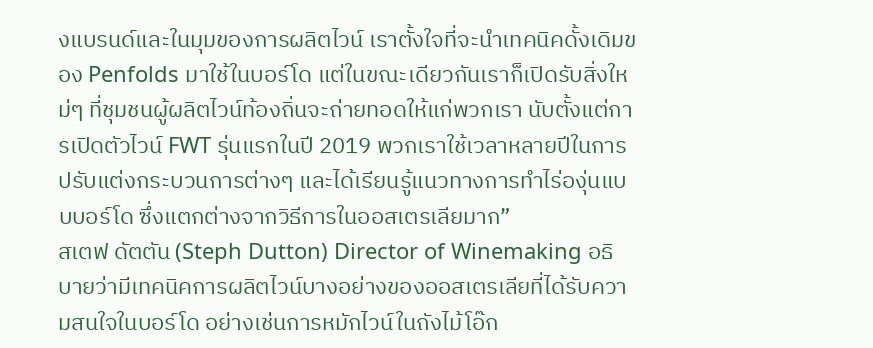งแบรนด์และในมุมของการผลิตไวน์ เราตั้งใจที่จะนำเทคนิคดั้งเดิมของ Penfolds มาใช้ในบอร์โด แต่ในขณะเดียวกันเราก็เปิดรับสิ่งใหม่ๆ ที่ชุมชนผู้ผลิตไวน์ท้องถิ่นจะถ่ายทอดให้แก่พวกเรา นับตั้งแต่การเปิดตัวไวน์ FWT รุ่นแรกในปี 2019 พวกเราใช้เวลาหลายปีในการปรับแต่งกระบวนการต่างๆ และได้เรียนรู้แนวทางการทำไร่องุ่นแบบบอร์โด ซึ่งแตกต่างจากวิธีการในออสเตรเลียมาก”
สเตฟ ดัตตัน (Steph Dutton) Director of Winemaking อธิบายว่ามีเทคนิคการผลิตไวน์บางอย่างของออสเตรเลียที่ได้รับความสนใจในบอร์โด อย่างเช่นการหมักไวน์ในถังไม้โอ๊ก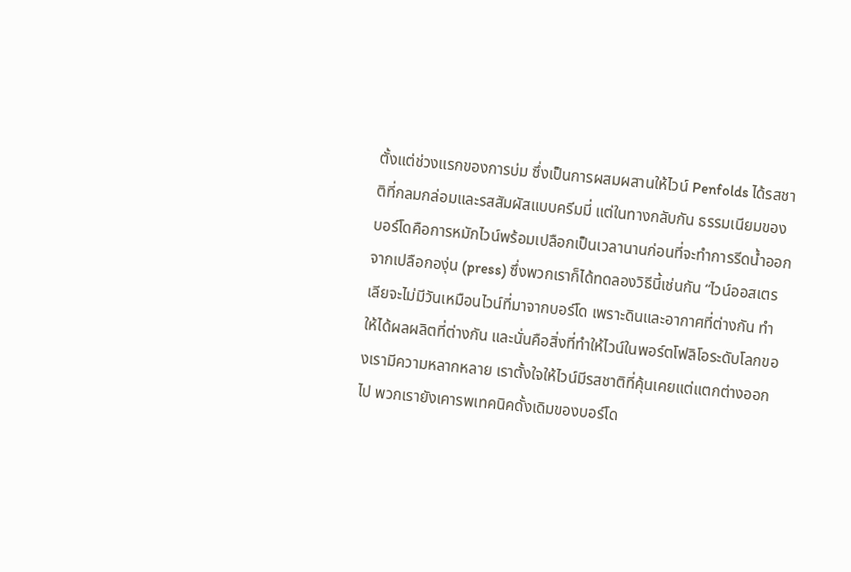ตั้งแต่ช่วงแรกของการบ่ม ซึ่งเป็นการผสมผสานให้ไวน์ Penfolds ได้รสชาติที่กลมกล่อมและรสสัมผัสแบบครีมมี่ แต่ในทางกลับกัน ธรรมเนียมของบอร์โดคือการหมักไวน์พร้อมเปลือกเป็นเวลานานก่อนที่จะทำการรีดน้ำออกจากเปลือกองุ่น (press) ซึ่งพวกเราก็ได้ทดลองวิธีนี้เช่นกัน “ไวน์ออสเตรเลียจะไม่มีวันเหมือนไวน์ที่มาจากบอร์โด เพราะดินและอากาศที่ต่างกัน ทำให้ได้ผลผลิตที่ต่างกัน และนั่นคือสิ่งที่ทำให้ไวน์ในพอร์ตโฟลิโอระดับโลกของเรามีความหลากหลาย เราตั้งใจให้ไวน์มีรสชาติที่คุ้นเคยแต่แตกต่างออกไป พวกเรายังเคารพเทคนิคดั้งเดิมของบอร์โด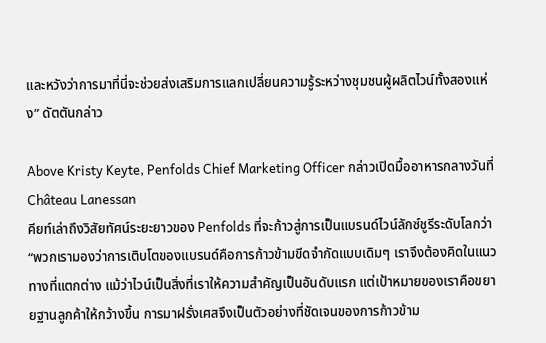และหวังว่าการมาที่นี่จะช่วยส่งเสริมการแลกเปลี่ยนความรู้ระหว่างชุมชนผู้ผลิตไวน์ทั้งสองแห่ง” ดัตตันกล่าว

Above Kristy Keyte, Penfolds Chief Marketing Officer กล่าวเปิดมื้ออาหารกลางวันที่ Château Lanessan
คียท์เล่าถึงวิสัยทัศน์ระยะยาวของ Penfolds ที่จะก้าวสู่การเป็นแบรนด์ไวน์ลักซ์ชูรีระดับโลกว่า “พวกเรามองว่าการเติบโตของแบรนด์คือการก้าวข้ามขีดจำกัดแบบเดิมๆ เราจึงต้องคิดในแนวทางที่แตกต่าง แม้ว่าไวน์เป็นสิ่งที่เราให้ความสำคัญเป็นอันดับแรก แต่เป้าหมายของเราคือขยายฐานลูกค้าให้กว้างขึ้น การมาฝรั่งเศสจึงเป็นตัวอย่างที่ชัดเจนของการก้าวข้าม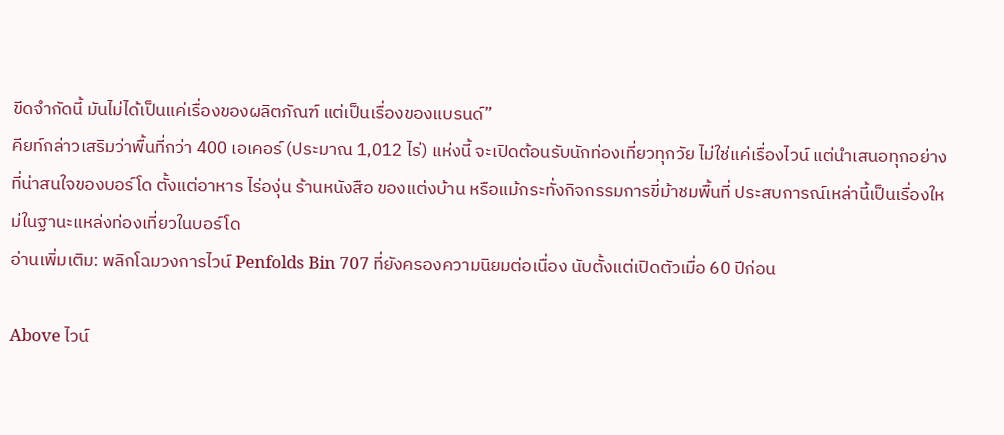ขีดจำกัดนี้ มันไม่ได้เป็นแค่เรื่องของผลิตภัณฑ์ แต่เป็นเรื่องของแบรนด์”
คียท์กล่าวเสริมว่าพื้นที่กว่า 400 เอเคอร์ (ประมาณ 1,012 ไร่) แห่งนี้ จะเปิดต้อนรับนักท่องเที่ยวทุกวัย ไม่ใช่แค่เรื่องไวน์ แต่นำเสนอทุกอย่างที่น่าสนใจของบอร์โด ตั้งแต่อาหาร ไร่องุ่น ร้านหนังสือ ของแต่งบ้าน หรือแม้กระทั่งกิจกรรมการขี่ม้าชมพื้นที่ ประสบการณ์เหล่านี้เป็นเรื่องใหม่ในฐานะแหล่งท่องเที่ยวในบอร์โด
อ่านเพิ่มเติม: พลิกโฉมวงการไวน์ Penfolds Bin 707 ที่ยังครองความนิยมต่อเนื่อง นับตั้งแต่เปิดตัวเมื่อ 60 ปีก่อน

Above ไวน์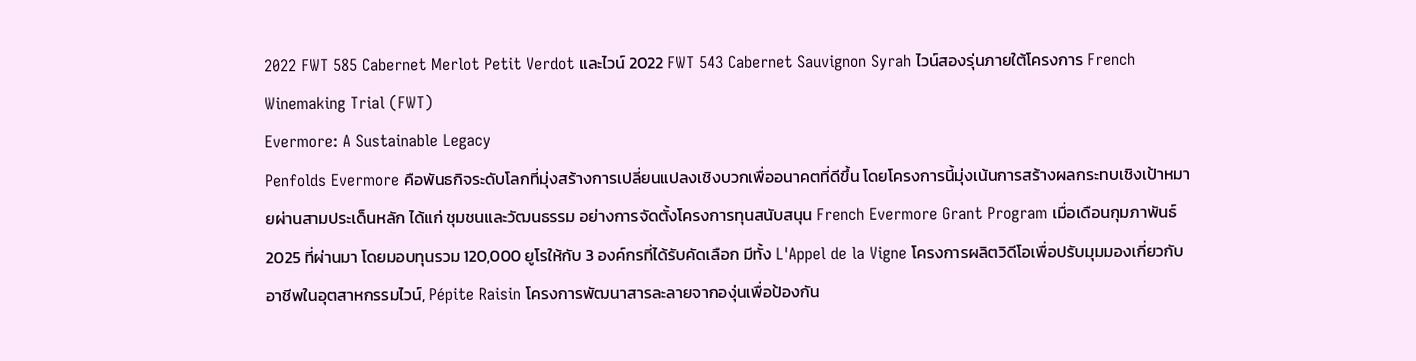2022 FWT 585 Cabernet Merlot Petit Verdot และไวน์ 2022 FWT 543 Cabernet Sauvignon Syrah ไวน์สองรุ่นภายใต้โครงการ French Winemaking Trial (FWT)
Evermore: A Sustainable Legacy
Penfolds Evermore คือพันธกิจระดับโลกที่มุ่งสร้างการเปลี่ยนแปลงเชิงบวกเพื่ออนาคตที่ดีขึ้น โดยโครงการนี้มุ่งเน้นการสร้างผลกระทบเชิงเป้าหมายผ่านสามประเด็นหลัก ได้แก่ ชุมชนและวัฒนธรรม อย่างการจัดตั้งโครงการทุนสนับสนุน French Evermore Grant Program เมื่อเดือนกุมภาพันธ์ 2025 ที่ผ่านมา โดยมอบทุนรวม 120,000 ยูโรให้กับ 3 องค์กรที่ได้รับคัดเลือก มีทั้ง L'Appel de la Vigne โครงการผลิตวิดีโอเพื่อปรับมุมมองเกี่ยวกับอาชีพในอุตสาหกรรมไวน์, Pépite Raisin โครงการพัฒนาสารละลายจากองุ่นเพื่อป้องกัน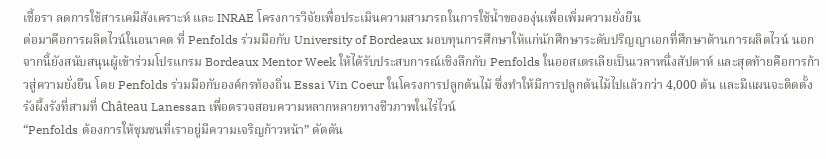เชื้อรา ลดการใช้สารเคมีสังเคราะห์ และ INRAE โครงการวิจัยเพื่อประเมินความสามารถในการใช้น้ำขององุ่นเพื่อเพิ่มความยั่งยืน
ต่อมาคือการผลิตไวน์ในอนาคต ที่ Penfolds ร่วมมือกับ University of Bordeaux มอบทุนการศึกษาให้แก่นักศึกษาระดับปริญญาเอกที่ศึกษาด้านการผลิตไวน์ นอกจากนี้ยังสนับสนุนผู้เข้าร่วมโปรแกรม Bordeaux Mentor Week ให้ได้รับประสบการณ์เชิงลึกกับ Penfolds ในออสเตรเลียเป็นเวลาหนึ่งสัปดาห์ และสุดท้ายคือการก้าวสู่ความยั่งยืน โดย Penfolds ร่วมมือกับองค์กรท้องถิ่น Essai Vin Coeur ในโครงการปลูกต้นไม้ ซึ่งทำให้มีการปลูกต้นไม้ไปแล้วกว่า 4,000 ต้น และมีแผนจะติดตั้งรังผึ้งรังที่สามที่ Château Lanessan เพื่อตรวจสอบความหลากหลายทางชีวภาพในไร่ไวน์
“Penfolds ต้องการให้ชุมชนที่เราอยู่มีความเจริญก้าวหน้า” ดัตตัน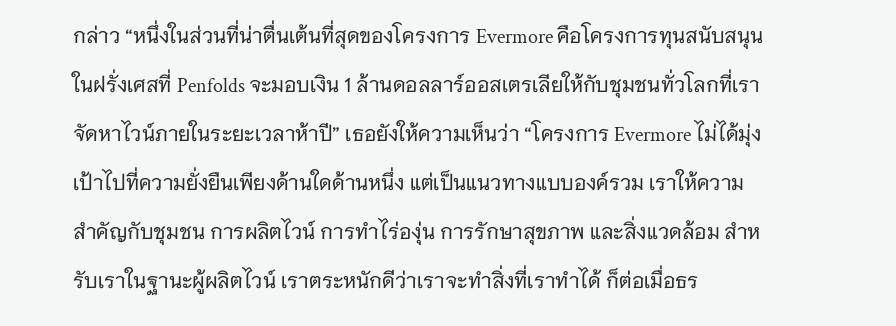กล่าว “หนึ่งในส่วนที่น่าตื่นเต้นที่สุดของโครงการ Evermore คือโครงการทุนสนับสนุนในฝรั่งเศสที่ Penfolds จะมอบเงิน 1 ล้านดอลลาร์ออสเตรเลียให้กับชุมชนทั่วโลกที่เราจัดหาไวน์ภายในระยะเวลาห้าปี” เธอยังให้ความเห็นว่า “โครงการ Evermore ไม่ได้มุ่งเป้าไปที่ความยั่งยืนเพียงด้านใดด้านหนึ่ง แต่เป็นแนวทางแบบองค์รวม เราให้ความสำคัญกับชุมชน การผลิตไวน์ การทำไร่องุ่น การรักษาสุขภาพ และสิ่งแวดล้อม สำหรับเราในฐานะผู้ผลิตไวน์ เราตระหนักดีว่าเราจะทำสิ่งที่เราทำได้ ก็ต่อเมื่อธร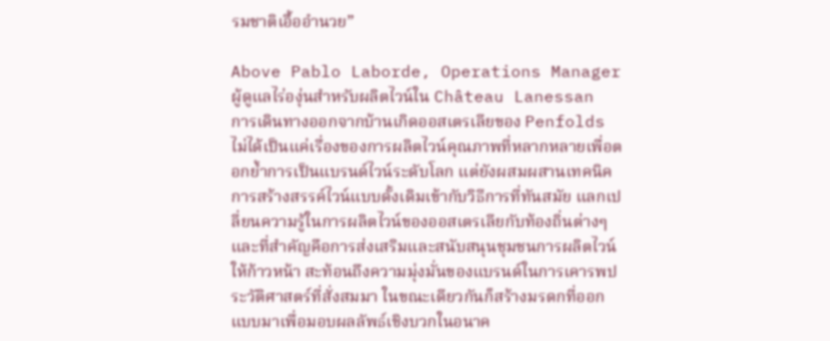รมชาติเอื้ออำนวย”

Above Pablo Laborde, Operations Manager ผู้ดูแลไร่องุ่นสำหรับผลิตไวน์ใน Château Lanessan
การเดินทางออกจากบ้านเกิดออสเตรเลียของ Penfolds ไม่ได้เป็นแค่เรื่องของการผลิตไวน์คุณภาพที่หลากหลายเพื่อตอกย้ำการเป็นแบรนด์ไวน์ระดับโลก แต่ยังผสมผสานเทคนิคการสร้างสรรค์ไวน์แบบดั้งเดิมเข้ากับวิธีการที่ทันสมัย แลกเปลี่ยนความรู้ในการผลิตไวน์ของออสเตรเลียกับท้องถิ่นต่างๆ และที่สำคัญคือการส่งเสริมและสนับสนุนชุมชนการผลิตไวน์ให้ก้าวหน้า สะท้อนถึงความมุ่งมั่นของแบรนด์ในการเคารพประวัติศาสตร์ที่สั่งสมมา ในขณะเดียวกันก็สร้างมรดกที่ออกแบบมาเพื่อมอบผลลัพธ์เชิงบวกในอนาค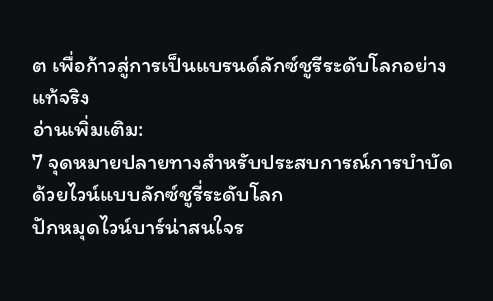ต เพื่อก้าวสู่การเป็นแบรนด์ลักซ์ชูรีระดับโลกอย่างแท้จริง
อ่านเพิ่มเติม:
7 จุดหมายปลายทางสำหรับประสบการณ์การบำบัดด้วยไวน์แบบลักซ์ชูรี่ระดับโลก
ปักหมุดไวน์บาร์น่าสนใจร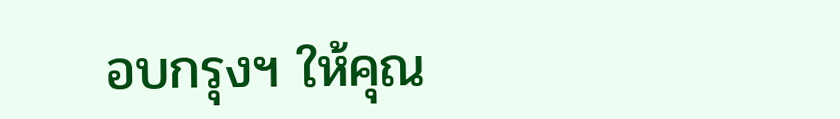อบกรุงฯ ให้คุณ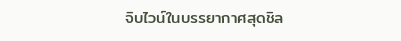จิบไวน์ในบรรยากาศสุดชิล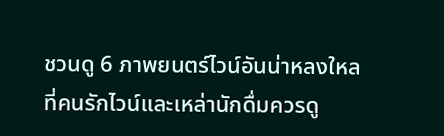ชวนดู 6 ภาพยนตร์ไวน์อันน่าหลงใหลที่คนรักไวน์และเหล่านักดื่มควรดู